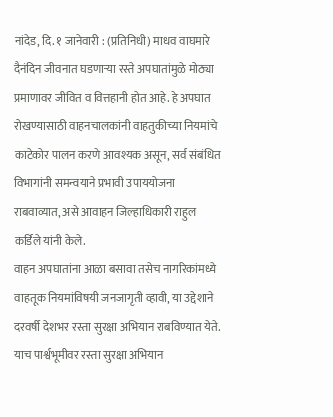नांदेड, दि. १ जानेवारी : (प्रतिनिधी) माधव वाघमारे
दैनंदिन जीवनात घडणाऱ्या रस्ते अपघातांमुळे मोठ्या प्रमाणावर जीवित व वित्तहानी होत आहे. हे अपघात रोखण्यासाठी वाहनचालकांनी वाहतुकीच्या नियमांचे काटेकोर पालन करणे आवश्यक असून, सर्व संबंधित विभागांनी समन्वयाने प्रभावी उपाययोजना राबवाव्यात, असे आवाहन जिल्हाधिकारी राहुल कर्डिले यांनी केले.
वाहन अपघातांना आळा बसावा तसेच नागरिकांमध्ये वाहतूक नियमांविषयी जनजागृती व्हावी, या उद्देशाने दरवर्षी देशभर रस्ता सुरक्षा अभियान राबविण्यात येते. याच पार्श्वभूमीवर रस्ता सुरक्षा अभियान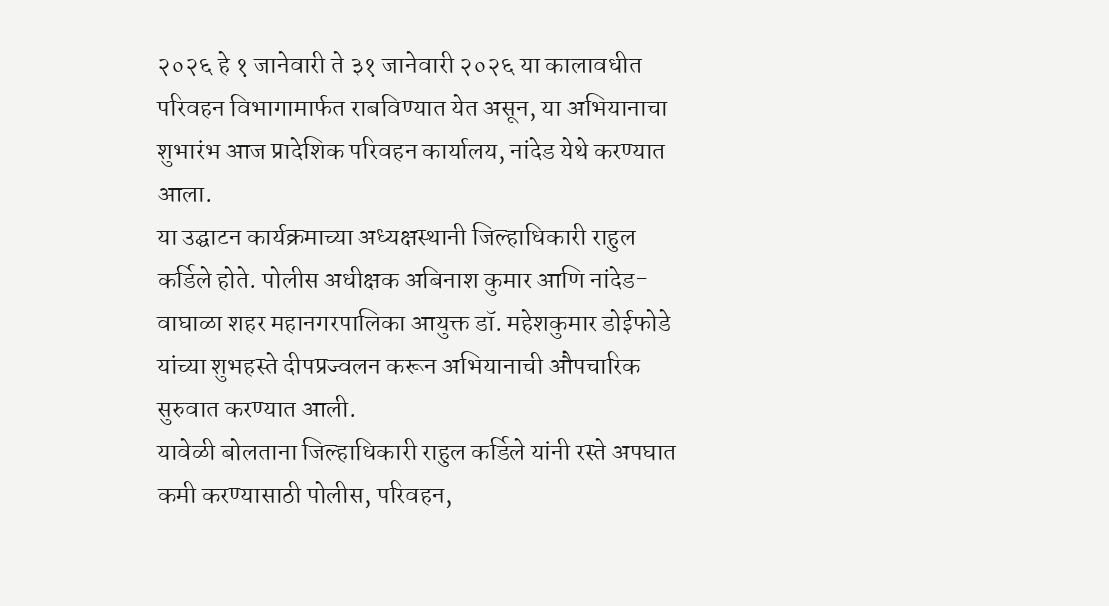२०२६ हे १ जानेवारी ते ३१ जानेवारी २०२६ या कालावधीत परिवहन विभागामार्फत राबविण्यात येत असून, या अभियानाचा शुभारंभ आज प्रादेशिक परिवहन कार्यालय, नांदेड येथे करण्यात आला.
या उद्घाटन कार्यक्रमाच्या अध्यक्षस्थानी जिल्हाधिकारी राहुल कर्डिले होते. पोलीस अधीक्षक अबिनाश कुमार आणि नांदेड-वाघाळा शहर महानगरपालिका आयुक्त डॉ. महेशकुमार डोईफोडे यांच्या शुभहस्ते दीपप्रज्वलन करून अभियानाची औपचारिक सुरुवात करण्यात आली.
यावेळी बोलताना जिल्हाधिकारी राहुल कर्डिले यांनी रस्ते अपघात कमी करण्यासाठी पोलीस, परिवहन,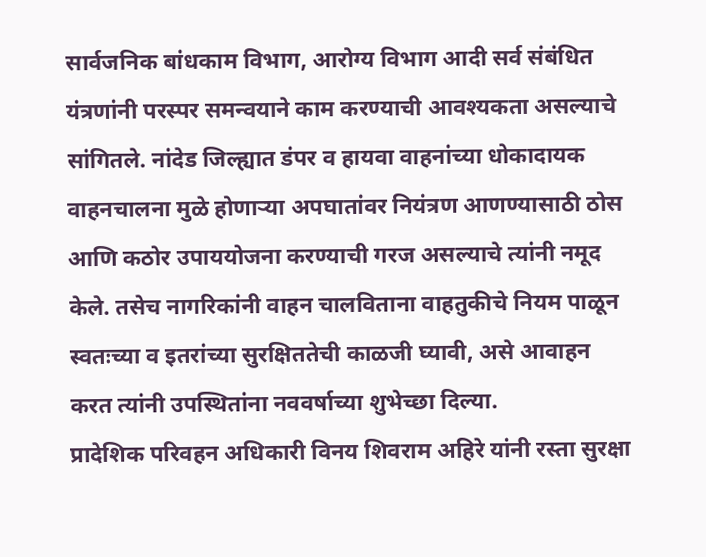सार्वजनिक बांधकाम विभाग, आरोग्य विभाग आदी सर्व संबंधित यंत्रणांनी परस्पर समन्वयाने काम करण्याची आवश्यकता असल्याचे सांगितले. नांदेड जिल्ह्यात डंपर व हायवा वाहनांच्या धोकादायक वाहनचालना मुळे होणाऱ्या अपघातांवर नियंत्रण आणण्यासाठी ठोस आणि कठोर उपाययोजना करण्याची गरज असल्याचे त्यांनी नमूद केले. तसेच नागरिकांनी वाहन चालविताना वाहतुकीचे नियम पाळून स्वतःच्या व इतरांच्या सुरक्षिततेची काळजी घ्यावी, असे आवाहन करत त्यांनी उपस्थितांना नववर्षाच्या शुभेच्छा दिल्या.
प्रादेशिक परिवहन अधिकारी विनय शिवराम अहिरे यांनी रस्ता सुरक्षा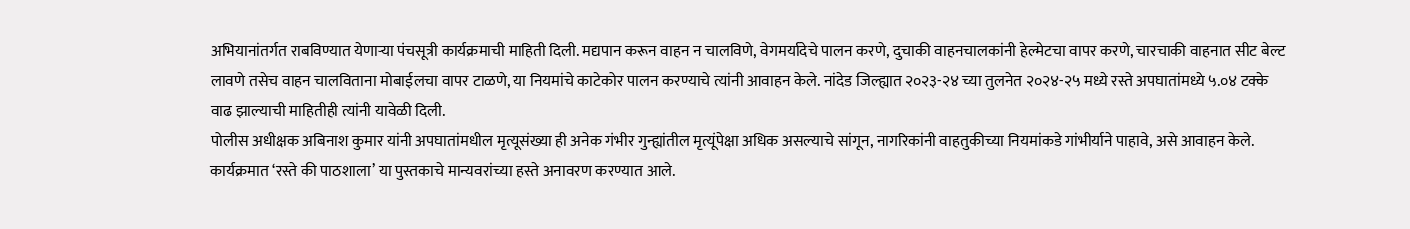अभियानांतर्गत राबविण्यात येणाऱ्या पंचसूत्री कार्यक्रमाची माहिती दिली. मद्यपान करून वाहन न चालविणे, वेगमर्यादेचे पालन करणे, दुचाकी वाहनचालकांनी हेल्मेटचा वापर करणे, चारचाकी वाहनात सीट बेल्ट लावणे तसेच वाहन चालविताना मोबाईलचा वापर टाळणे, या नियमांचे काटेकोर पालन करण्याचे त्यांनी आवाहन केले. नांदेड जिल्ह्यात २०२३-२४ च्या तुलनेत २०२४-२५ मध्ये रस्ते अपघातांमध्ये ५.०४ टक्के वाढ झाल्याची माहितीही त्यांनी यावेळी दिली.
पोलीस अधीक्षक अबिनाश कुमार यांनी अपघातांमधील मृत्यूसंख्या ही अनेक गंभीर गुन्ह्यांतील मृत्यूंपेक्षा अधिक असल्याचे सांगून, नागरिकांनी वाहतुकीच्या नियमांकडे गांभीर्याने पाहावे, असे आवाहन केले.
कार्यक्रमात ‘रस्ते की पाठशाला’ या पुस्तकाचे मान्यवरांच्या हस्ते अनावरण करण्यात आले.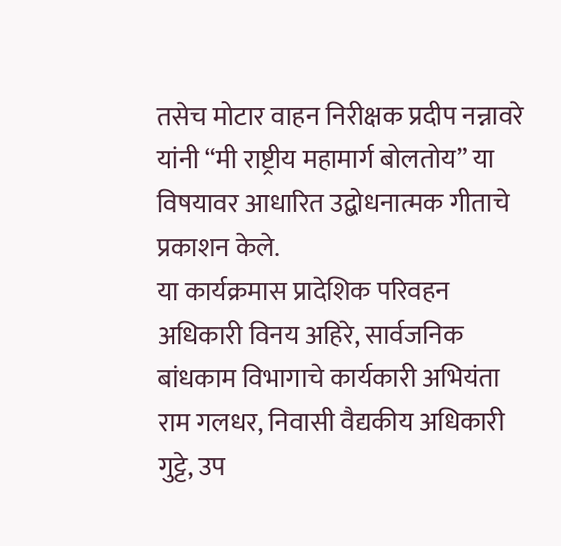तसेच मोटार वाहन निरीक्षक प्रदीप नन्नावरे यांनी “मी राष्ट्रीय महामार्ग बोलतोय” या विषयावर आधारित उद्बोधनात्मक गीताचे प्रकाशन केले.
या कार्यक्रमास प्रादेशिक परिवहन अधिकारी विनय अहिरे, सार्वजनिक बांधकाम विभागाचे कार्यकारी अभियंता राम गलधर, निवासी वैद्यकीय अधिकारी गुट्टे, उप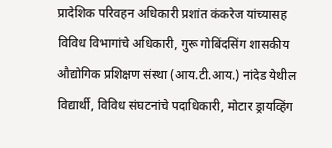प्रादेशिक परिवहन अधिकारी प्रशांत कंकरेज यांच्यासह विविध विभागांचे अधिकारी, गुरू गोबिंदसिंग शासकीय औद्योगिक प्रशिक्षण संस्था (आय.टी.आय.) नांदेड येथील विद्यार्थी, विविध संघटनांचे पदाधिकारी, मोटार ड्रायव्हिंग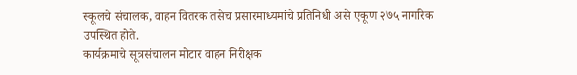स्कूलचे संचालक, वाहन वितरक तसेच प्रसारमाध्यमांचे प्रतिनिधी असे एकूण २७५ नागरिक उपस्थित होते.
कार्यक्रमाचे सूत्रसंचालन मोटार वाहन निरीक्षक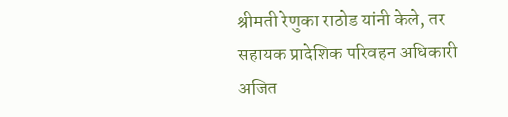श्रीमती रेणुका राठोड यांनी केले, तर सहायक प्रादेशिक परिवहन अधिकारी अजित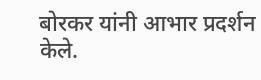बोरकर यांनी आभार प्रदर्शन केले.